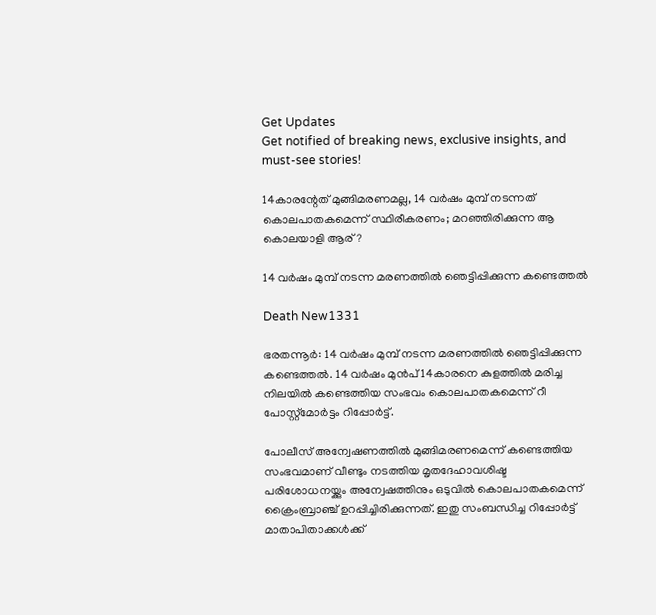Get Updates
Get notified of breaking news, exclusive insights, and must-see stories!

14കാരന്റേത് മുങ്ങിമരണമല്ല, 14 വർഷം മുമ്പ് ‍നടന്നത് കൊലപാതകമെന്ന് സ്ഥിരീകരണം; മറഞ്ഞിരിക്കുന്ന ആ കൊലയാളി ആര്?

14 വർഷം മുമ്പ് നടന്ന മരണത്തിൽ ഞെട്ടിപ്പിക്കുന്ന കണ്ടെത്തൽ

Death New1331

ഭരതന്നൂർ: 14 വർഷം മുമ്പ് നടന്ന മരണത്തിൽ ഞെട്ടിപ്പിക്കുന്ന കണ്ടെത്തൽ. 14 വർഷം മുൻപ് 14കാരനെ കുളത്തിൽ മരിച്ച നിലയിൽ കണ്ടെത്തിയ സംഭവം കൊലപാതകമെന്ന് റീ പോസ്റ്റ്‌മോർട്ടം റിപ്പോർട്ട്.

പോലീസ് അന്വേഷണത്തിൽ മുങ്ങിമരണമെന്ന് കണ്ടെത്തിയ സംഭവമാണ് വീണ്ടും നടത്തിയ മൃതദേഹാവശിഷ്ട പരിശോധനയ്ക്കും അന്വേഷത്തിനും ഒടുവിൽ കൊലപാതകമെന്ന് ക്രൈംബ്രാഞ്ച് ഉറപ്പിച്ചിരിക്കുന്നത്. ഇതു സംബന്ധിച്ച റിപ്പോർട്ട് മാതാപിതാക്കൾക്ക്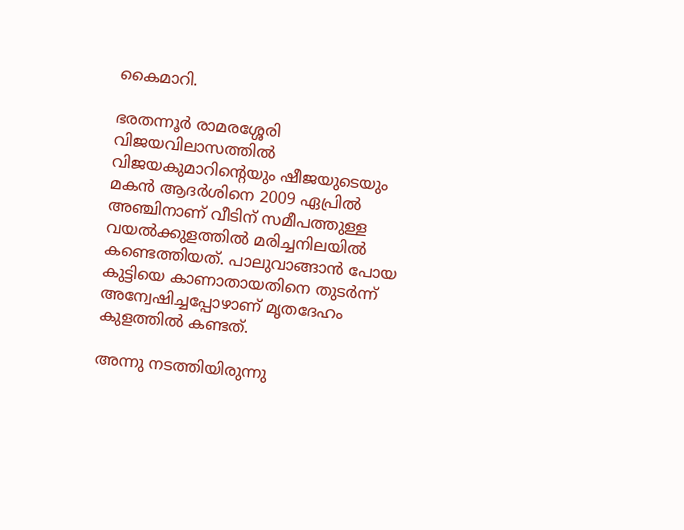കൈമാറി.

ഭരതന്നൂർ രാമരശ്ശേരി വിജയവിലാസത്തിൽ വിജയകുമാറിന്റെയും ഷീജയുടെയും മകൻ ആദർശിനെ 2009 ഏപ്രിൽ അഞ്ചിനാണ് വീടിന് സമീപത്തുള്ള വയൽക്കുളത്തിൽ മരിച്ചനിലയിൽ കണ്ടെത്തിയത്. പാലുവാങ്ങാൻ പോയ കുട്ടിയെ കാണാതായതിനെ തുടർന്ന് അന്വേഷിച്ചപ്പോഴാണ് മൃതദേഹം കുളത്തിൽ കണ്ടത്.

അന്നു നടത്തിയിരുന്നു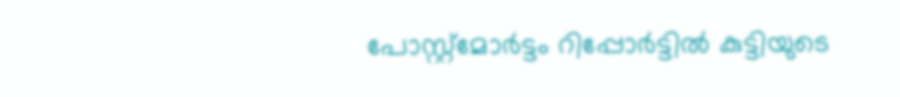പോസ്റ്റ്മോർട്ടം റിപ്പോർട്ടിൽ കുട്ടിയുടെ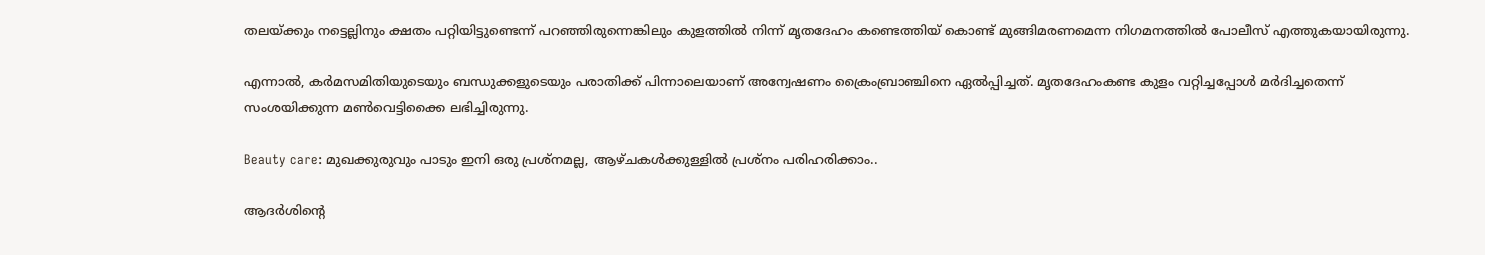തലയ്ക്കും നട്ടെല്ലിനും ക്ഷതം പറ്റിയിട്ടുണ്ടെന്ന് പറഞ്ഞിരുന്നെങ്കിലും കുളത്തിൽ നിന്ന് മൃതദേഹം കണ്ടെത്തിയ് കൊണ്ട് മുങ്ങിമരണമെന്ന നിഗമനത്തിൽ പോലീസ് എത്തുകയായിരുന്നു.

എന്നാൽ, കർമസമിതിയുടെയും ബന്ധുക്കളുടെയും പരാതിക്ക് പിന്നാലെയാണ് അന്വേഷണം ക്രൈംബ്രാഞ്ചിനെ ഏൽപ്പിച്ചത്. മൃതദേഹംകണ്ട കുളം വറ്റിച്ചപ്പോൾ മർദിച്ചതെന്ന് സംശയിക്കുന്ന മൺവെട്ടിക്കൈ ലഭിച്ചിരുന്നു.

Beauty care: മുഖക്കുരുവും പാടും ഇനി ഒരു പ്രശ്നമല്ല, ആഴ്ചകൾക്കുള്ളിൽ പ്രശ്നം പരിഹരിക്കാം..

ആദർശിന്റെ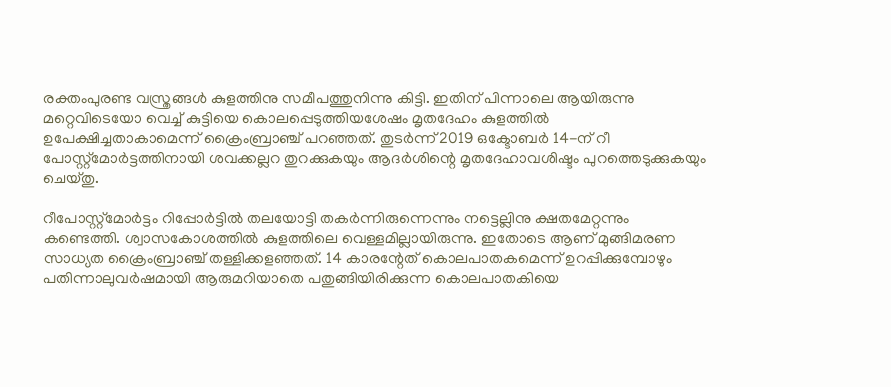രക്തംപുരണ്ട വസ്ത്രങ്ങൾ കുളത്തിനു സമീപത്തുനിന്നു കിട്ടി. ഇതിന് പിന്നാലെ ആയിരുന്നു മറ്റെവിടെയോ വെച്ച് കുട്ടിയെ കൊലപ്പെടുത്തിയശേഷം മൃതദേഹം കുളത്തിൽ ഉപേക്ഷിച്ചതാകാമെന്ന് ക്രൈംബ്രാഞ്ച് പറഞ്ഞത്. തുടർന്ന് 2019 ഒക്ടോബർ 14-ന് റീ പോസ്റ്റ്മോർട്ടത്തിനായി ശവക്കല്ലറ തുറക്കുകയും ആദർശിന്റെ മൃതദേഹാവശിഷ്ടം പുറത്തെടുക്കുകയും ചെയ്തു.

റീപോസ്റ്റ്‌മോർട്ടം റിപ്പോർട്ടിൽ തലയോട്ടി തകർന്നിരുന്നെന്നും നട്ടെല്ലിനു ക്ഷതമേറ്റന്നും കണ്ടെത്തി. ശ്വാസകോശത്തിൽ കുളത്തിലെ വെള്ളമില്ലായിരുന്നു. ഇതോടെ ആണ് മുങ്ങിമരണ സാധ്യത ക്രൈംബ്രാഞ്ച് തള്ളിക്കളഞ്ഞത്. 14 കാരന്റേത് കൊലപാതകമെന്ന് ഉറപ്പിക്കുമ്പോഴും പതിന്നാലുവർഷമായി ആരുമറിയാതെ പതുങ്ങിയിരിക്കുന്ന കൊലപാതകിയെ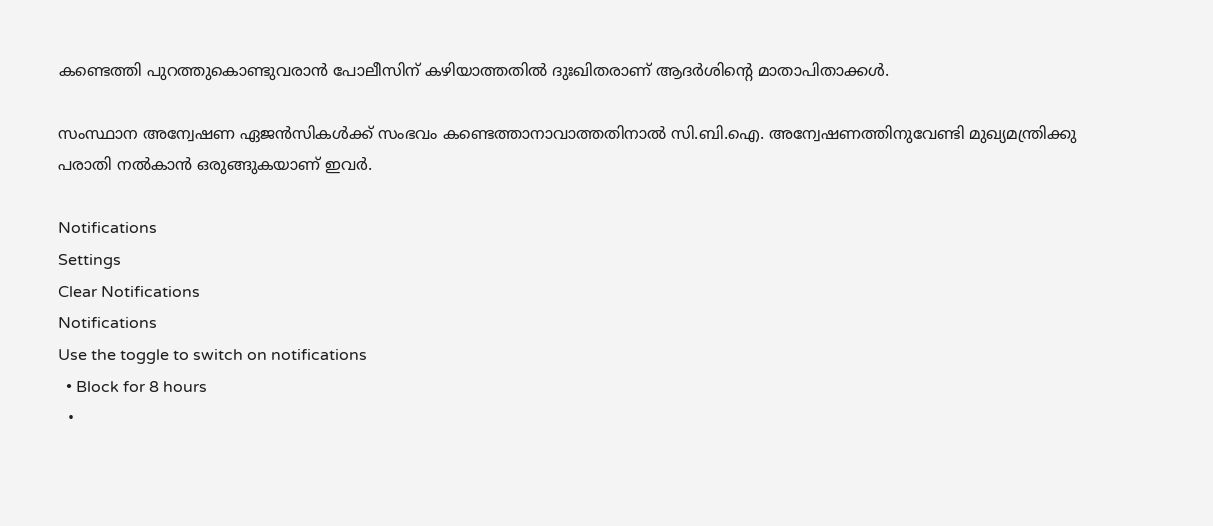കണ്ടെത്തി പുറത്തുകൊണ്ടുവരാൻ പോലീസിന് കഴിയാത്തതിൽ ദുഃഖിതരാണ് ആദർശിന്റെ മാതാപിതാക്കൾ.

സംസ്ഥാന അന്വേഷണ ഏജൻസികൾക്ക് സംഭവം കണ്ടെത്താനാവാത്തതിനാൽ സി.ബി.ഐ. അന്വേഷണത്തിനുവേണ്ടി മുഖ്യമന്ത്രിക്കു പരാതി നൽകാൻ ഒരുങ്ങുകയാണ് ഇവർ.

Notifications
Settings
Clear Notifications
Notifications
Use the toggle to switch on notifications
  • Block for 8 hours
  •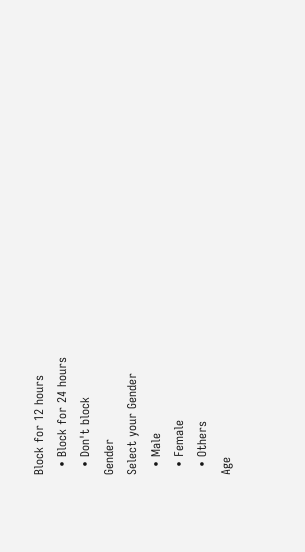Block for 12 hours
  • Block for 24 hours
  • Don't block
Gender
Select your Gender
  • Male
  • Female
  • Others
Age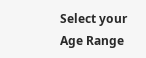Select your Age Range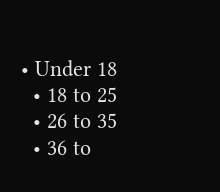• Under 18
  • 18 to 25
  • 26 to 35
  • 36 to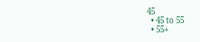45
  • 45 to 55
  • 55+